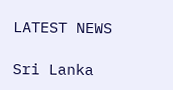LATEST NEWS

Sri Lanka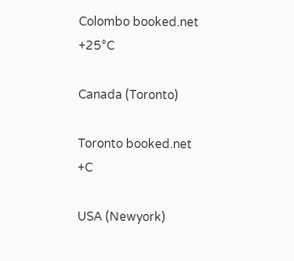Colombo booked.net
+25°C

Canada (Toronto)

Toronto booked.net
+C

USA (Newyork)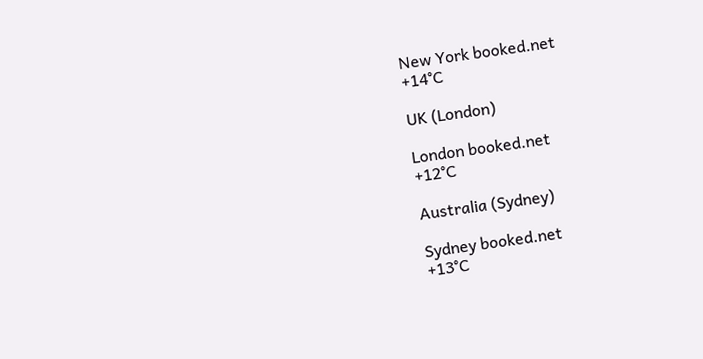New York booked.net
+14°C

UK (London)

London booked.net
+12°C

Australia (Sydney)

Sydney booked.net
+13°C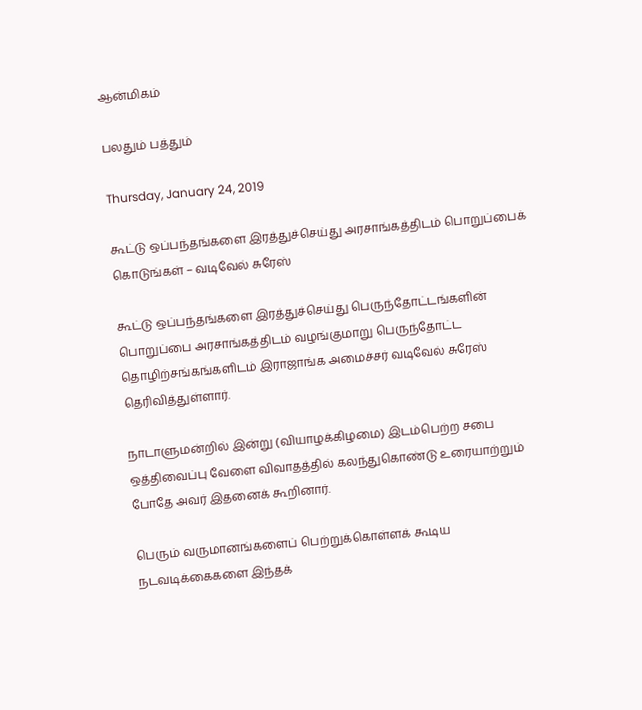ஆன்மிகம்

பலதும் பத்தும்

Thursday, January 24, 2019

கூட்டு ஒப்பந்தங்களை இரத்துச்செய்து அரசாங்கத்திடம் பொறுப்பைக் கொடுங்கள் – வடிவேல் சுரேஸ்

கூட்டு ஒப்பந்தங்களை இரத்துச்செய்து பெருந்தோட்டங்களின் பொறுப்பை அரசாங்கத்திடம் வழங்குமாறு பெருந்தோட்ட தொழிற்சங்கங்களிடம் இராஜாங்க அமைச்சர் வடிவேல் சுரேஸ் தெரிவித்துள்ளார்.

நாடாளுமன்றில் இன்று (வியாழக்கிழமை) இடம்பெற்ற சபை ஒத்திவைப்பு வேளை விவாதத்தில் கலந்துகொண்டு உரையாற்றும் போதே அவர் இதனைக் கூறினார்.

பெரும் வருமானங்களைப் பெற்றுக்கொள்ளக் கூடிய நடவடிக்கைகளை இந்தக்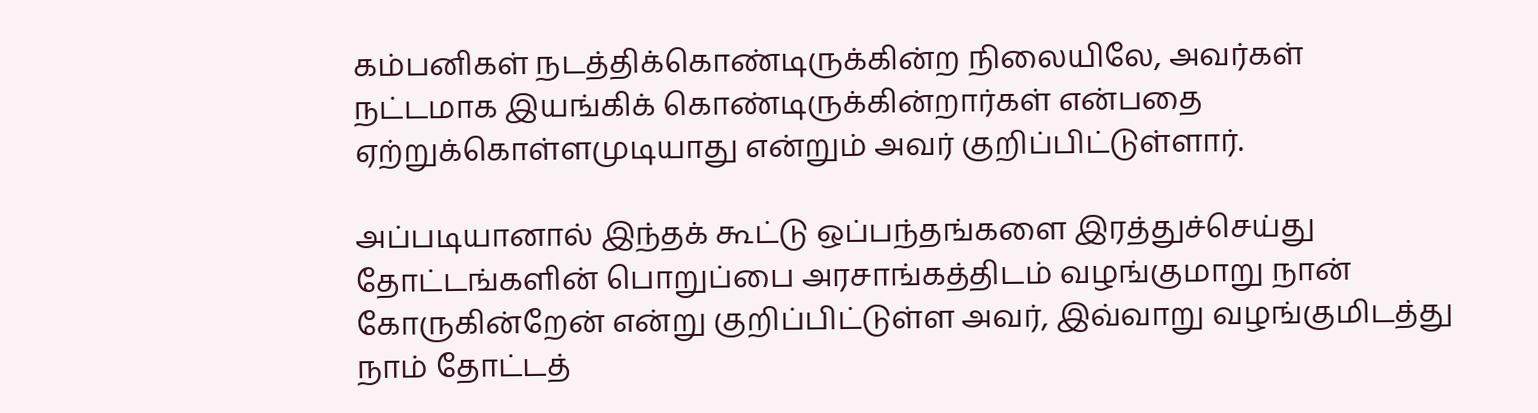கம்பனிகள் நடத்திக்கொண்டிருக்கின்ற நிலையிலே, அவர்கள் நட்டமாக இயங்கிக் கொண்டிருக்கின்றார்கள் என்பதை ஏற்றுக்கொள்ளமுடியாது என்றும் அவர் குறிப்பிட்டுள்ளார்.

அப்படியானால் இந்தக் கூட்டு ஒப்பந்தங்களை இரத்துச்செய்து தோட்டங்களின் பொறுப்பை அரசாங்கத்திடம் வழங்குமாறு நான் கோருகின்றேன் என்று குறிப்பிட்டுள்ள அவர், இவ்வாறு வழங்குமிடத்து நாம் தோட்டத்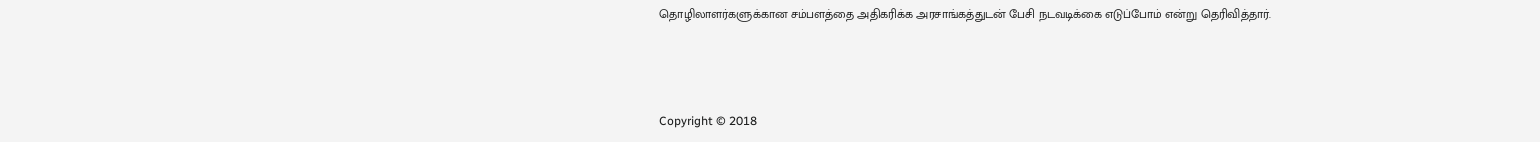தொழிலாளர்களுக்கான சம்பளத்தை அதிகரிக்க அரசாங்கத்துடன் பேசி நடவடிக்கை எடுப்போம் என்று தெரிவித்தார்.



Copyright © 2018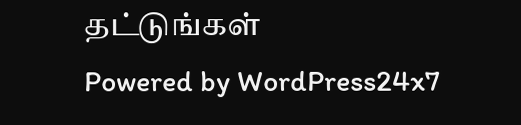தட்டுங்கள்
Powered by WordPress24x7